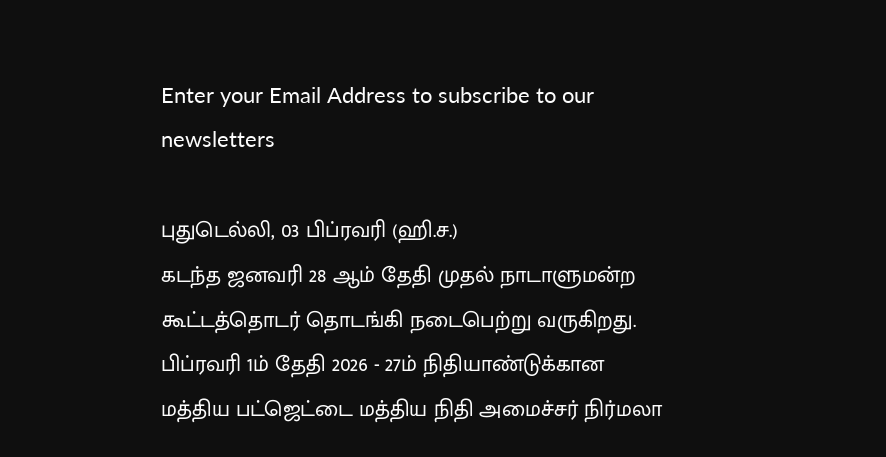Enter your Email Address to subscribe to our newsletters

புதுடெல்லி, 03 பிப்ரவரி (ஹி.ச.)
கடந்த ஜனவரி 28 ஆம் தேதி முதல் நாடாளுமன்ற கூட்டத்தொடர் தொடங்கி நடைபெற்று வருகிறது.
பிப்ரவரி 1ம் தேதி 2026 - 27ம் நிதியாண்டுக்கான மத்திய பட்ஜெட்டை மத்திய நிதி அமைச்சர் நிர்மலா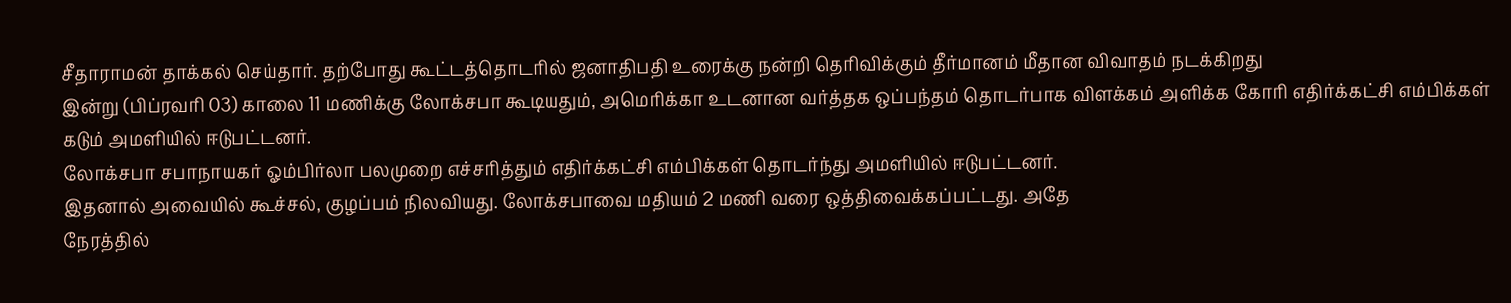சீதாராமன் தாக்கல் செய்தார். தற்போது கூட்டத்தொடரில் ஜனாதிபதி உரைக்கு நன்றி தெரிவிக்கும் தீர்மானம் மீதான விவாதம் நடக்கிறது
இன்று (பிப்ரவரி 03) காலை 11 மணிக்கு லோக்சபா கூடியதும், அமெரிக்கா உடனான வர்த்தக ஒப்பந்தம் தொடர்பாக விளக்கம் அளிக்க கோரி எதிர்க்கட்சி எம்பிக்கள் கடும் அமளியில் ஈடுபட்டனர்.
லோக்சபா சபாநாயகர் ஓம்பிர்லா பலமுறை எச்சரித்தும் எதிர்க்கட்சி எம்பிக்கள் தொடர்ந்து அமளியில் ஈடுபட்டனர்.
இதனால் அவையில் கூச்சல், குழப்பம் நிலவியது. லோக்சபாவை மதியம் 2 மணி வரை ஒத்திவைக்கப்பட்டது. அதே
நேரத்தில்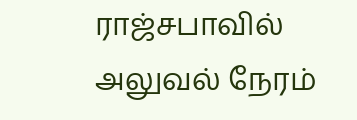ராஜ்சபாவில் அலுவல் நேரம்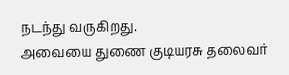நடந்து வருகிறது.
அவையை துணை குடியரசு தலைவர்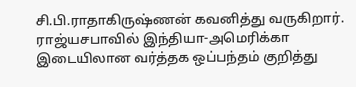சி.பி.ராதாகிருஷ்ணன் கவனித்து வருகிறார்.
ராஜ்யசபாவில் இந்தியா-அமெரிக்கா இடையிலான வர்த்தக ஒப்பந்தம் குறித்து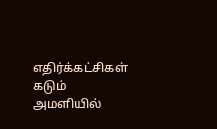எதிர்க்கட்சிகள் கடும் அமளியில்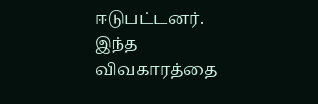ஈடுபட்டனர்.
இந்த விவகாரத்தை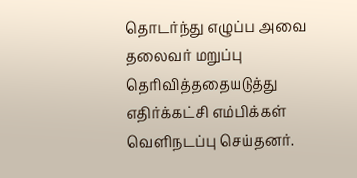தொடர்ந்து எழுப்ப அவை தலைவர் மறுப்பு தெரிவித்ததையடுத்து எதிர்க்கட்சி எம்பிக்கள் வெளிநடப்பு செய்தனர்.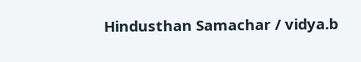Hindusthan Samachar / vidya.b